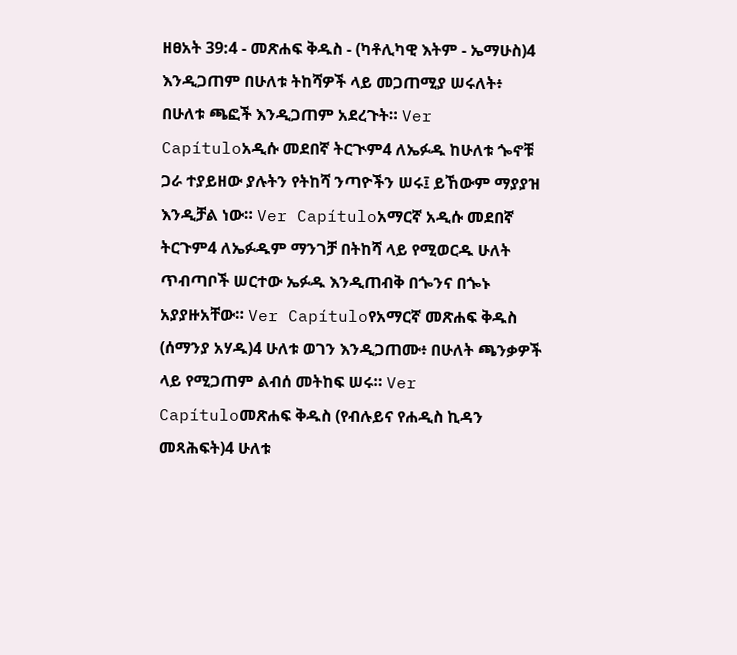ዘፀአት 39:4 - መጽሐፍ ቅዱስ - (ካቶሊካዊ እትም - ኤማሁስ)4 እንዲጋጠም በሁለቱ ትከሻዎች ላይ መጋጠሚያ ሠሩለት፥ በሁለቱ ጫፎች እንዲጋጠም አደረጉት። Ver Capítuloአዲሱ መደበኛ ትርጒም4 ለኤፉዱ ከሁለቱ ጐኖቹ ጋራ ተያይዘው ያሉትን የትከሻ ንጣዮችን ሠሩ፤ ይኸውም ማያያዝ እንዲቻል ነው። Ver Capítuloአማርኛ አዲሱ መደበኛ ትርጉም4 ለኤፉዱም ማንገቻ በትከሻ ላይ የሚወርዱ ሁለት ጥብጣቦች ሠርተው ኤፉዱ እንዲጠብቅ በጐንና በጐኑ አያያዙአቸው። Ver Capítuloየአማርኛ መጽሐፍ ቅዱስ (ሰማንያ አሃዱ)4 ሁለቱ ወገን እንዲጋጠሙ፥ በሁለት ጫንቃዎች ላይ የሚጋጠም ልብሰ መትከፍ ሠሩ። Ver Capítuloመጽሐፍ ቅዱስ (የብሉይና የሐዲስ ኪዳን መጻሕፍት)4 ሁለቱ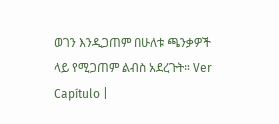ወገን እንዲጋጠም በሁለቱ ጫንቃዎች ላይ የሚጋጠም ልብስ አደረጉት። Ver Capítulo |